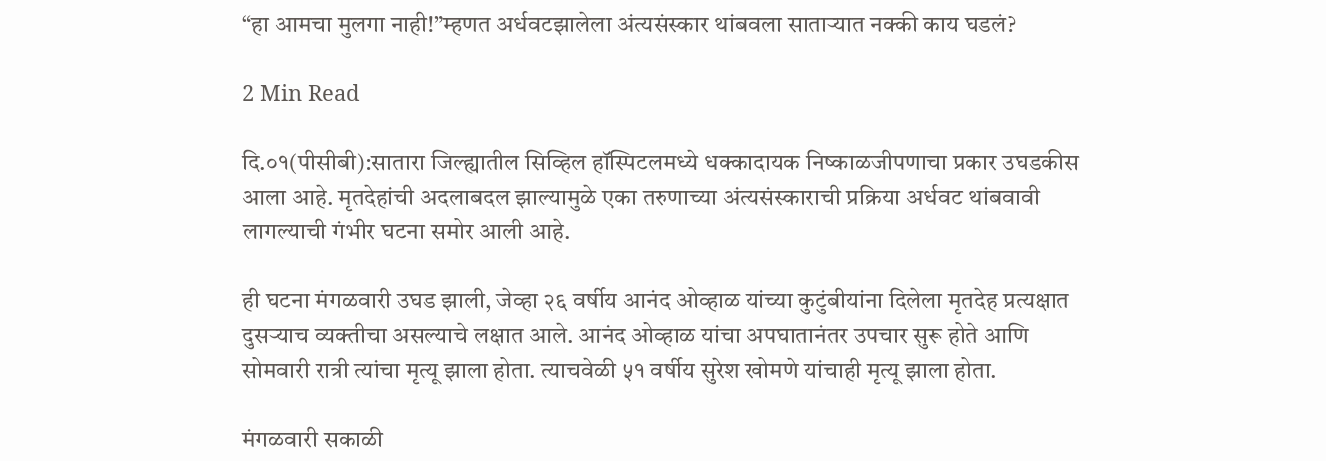“हा आमचा मुलगा नाही!”म्हणत अर्धवटझालेला अंत्यसंस्कार थांबवला साताऱ्यात नक्की काय घडलं?

2 Min Read

दि.०१(पीसीबी):सातारा जिल्ह्यातील सिव्हिल हॉस्पिटलमध्ये धक्कादायक निष्काळजीपणाचा प्रकार उघडकीस आला आहे. मृतदेहांची अदलाबदल झाल्यामुळे एका तरुणाच्या अंत्यसंस्काराची प्रक्रिया अर्धवट थांबवावी लागल्याची गंभीर घटना समोर आली आहे.

ही घटना मंगळवारी उघड झाली, जेव्हा २६ वर्षीय आनंद ओव्हाळ यांच्या कुटुंबीयांना दिलेला मृतदेह प्रत्यक्षात दुसऱ्याच व्यक्तीचा असल्याचे लक्षात आले. आनंद ओव्हाळ यांचा अपघातानंतर उपचार सुरू होते आणि सोमवारी रात्री त्यांचा मृत्यू झाला होता. त्याचवेळी ५१ वर्षीय सुरेश खोमणे यांचाही मृत्यू झाला होता.

मंगळवारी सकाळी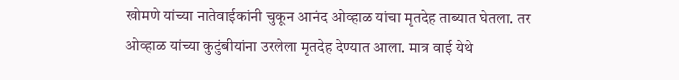खोमणे यांच्या नातेवाईकांनी चुकून आनंद ओव्हाळ यांचा मृतदेह ताब्यात घेतला. तर ओव्हाळ यांच्या कुटुंबीयांना उरलेला मृतदेह देण्यात आला. मात्र वाई येथे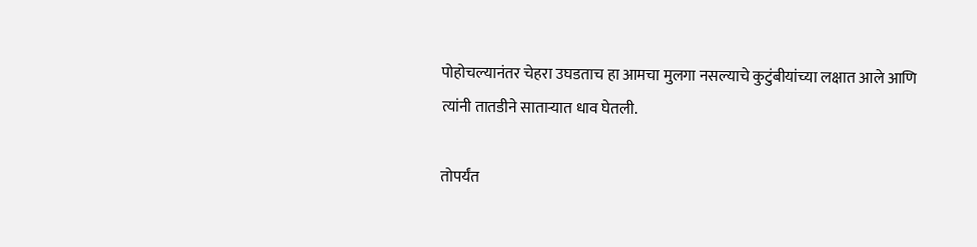पोहोचल्यानंतर चेहरा उघडताच हा आमचा मुलगा नसल्याचे कुटुंबीयांच्या लक्षात आले आणि त्यांनी तातडीने सातार्‍यात धाव घेतली.

तोपर्यंत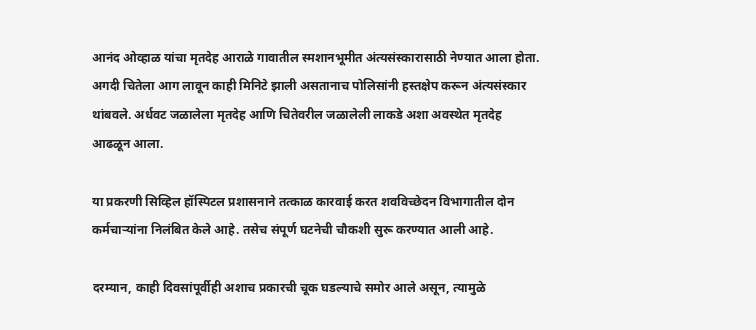आनंद ओव्हाळ यांचा मृतदेह आराळे गावातील स्मशानभूमीत अंत्यसंस्कारासाठी नेण्यात आला होता. अगदी चितेला आग लावून काही मिनिटे झाली असतानाच पोलिसांनी हस्तक्षेप करून अंत्यसंस्कार थांबवले. अर्धवट जळालेला मृतदेह आणि चितेवरील जळालेली लाकडे अशा अवस्थेत मृतदेह आढळून आला.

या प्रकरणी सिव्हिल हॉस्पिटल प्रशासनाने तत्काळ कारवाई करत शवविच्छेदन विभागातील दोन कर्मचाऱ्यांना निलंबित केले आहे. तसेच संपूर्ण घटनेची चौकशी सुरू करण्यात आली आहे.

दरम्यान, काही दिवसांपूर्वीही अशाच प्रकारची चूक घडल्याचे समोर आले असून, त्यामुळे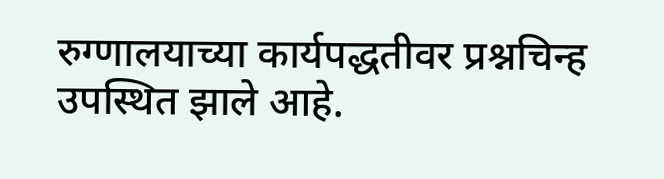रुग्णालयाच्या कार्यपद्धतीवर प्रश्नचिन्ह उपस्थित झाले आहे.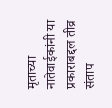मृताच्या नातेवाईकांनी या प्रकाराबद्दल तीव्र संताप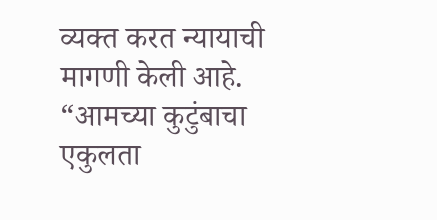व्यक्त करत न्यायाची मागणी केली आहे. “आमच्या कुटुंबाचा एकुलता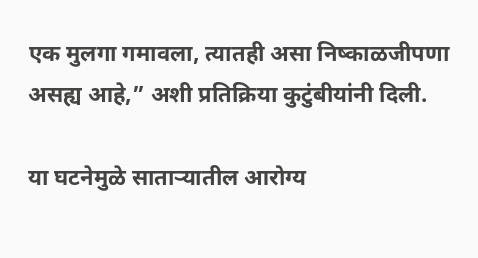एक मुलगा गमावला, त्यातही असा निष्काळजीपणा असह्य आहे,” अशी प्रतिक्रिया कुटुंबीयांनी दिली.

या घटनेमुळे सातार्‍यातील आरोग्य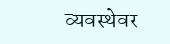व्यवस्थेवर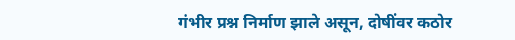गंभीर प्रश्न निर्माण झाले असून, दोषींवर कठोर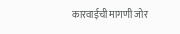कारवाईची मागणी जोर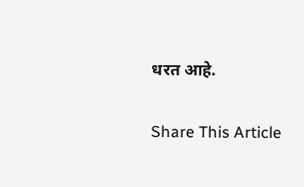धरत आहे.

Share This Article